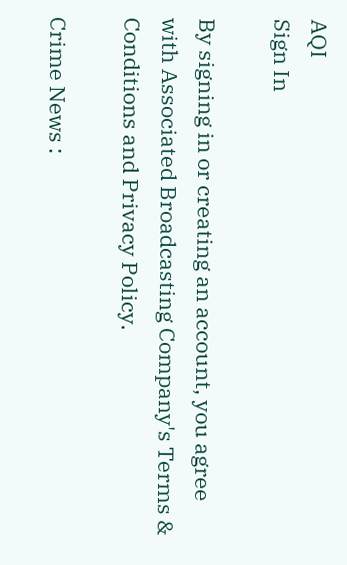AQI
Sign In

By signing in or creating an account, you agree with Associated Broadcasting Company's Terms & Conditions and Privacy Policy.

Crime News :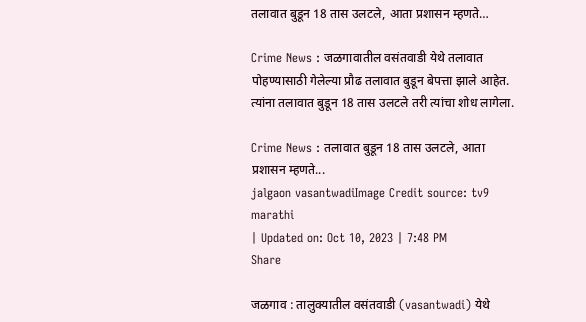तलावात बुडून 18 तास उलटले, आता प्रशासन म्हणते…

Crime News : जळगावातील वसंतवाडी येथे तलावात पोहण्यासाठी गेलेल्या प्रौढ तलावात बुडून बेपत्ता झाले आहेत. त्यांना तलावात बुडून 18 तास उलटले तरी त्यांचा शोध लागेला.

Crime News : तलावात बुडून 18 तास उलटले, आता प्रशासन म्हणते...
jalgaon vasantwadiImage Credit source: tv9 marathi
| Updated on: Oct 10, 2023 | 7:48 PM
Share

जळगाव : तालुक्यातील वसंतवाडी (vasantwadi) येथे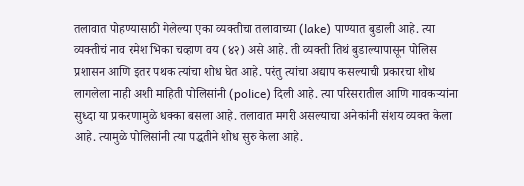तलावात पोहण्यासाठी गेलेल्या एका व्यक्तीचा तलावाच्या (lake) पाण्यात बुडाली आहे. त्या व्यक्तीचं नाव रमेश भिका चव्हाण वय (४२) असे आहे. ती व्यक्ती तिथं बुडाल्यापासून पोलिस प्रशासन आणि इतर पथक त्यांचा शोध घेत आहे. परंतु त्यांचा अद्याप कसल्याची प्रकारचा शोध लागलेला नाही अशी माहिती पोलिसांनी (police) दिली आहे. त्या परिसरातील आणि गावकऱ्यांना सुध्दा या प्रकरणामुळे धक्का बसला आहे. तलावात मगरी असल्याचा अनेकांनी संशय व्यक्त केला आहे. त्यामुळे पोलिसांनी त्या पद्धतीने शोध सुरु केला आहे.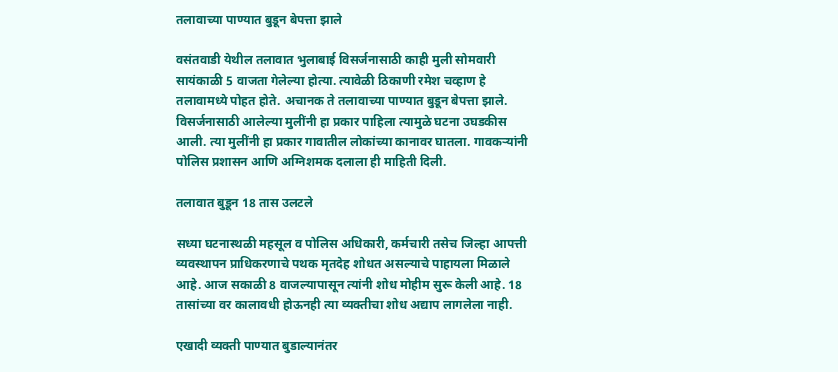तलावाच्या पाण्यात बुडून बेपत्ता झाले

वसंतवाडी येथील तलावात भुलाबाई विसर्जनासाठी काही मुली सोमवारी सायंकाळी 5 वाजता गेलेल्या होत्या. त्यावेळी ठिकाणी रमेश चव्हाण हे तलावामध्ये पोहत होते. अचानक ते तलावाच्या पाण्यात बुडून बेपत्ता झाले. विसर्जनासाठी आलेल्या मुलींनी हा प्रकार पाहिला त्यामुळे घटना उघडकीस आली. त्या मुलींनी हा प्रकार गावातील लोकांच्या कानावर घातला. गावकऱ्यांनी पोलिस प्रशासन आणि अग्निशमक दलाला ही माहिती दिली.

तलावात बुडून 18 तास उलटले

सध्या घटनास्थळी महसूल व पोलिस अधिकारी, कर्मचारी तसेच जिल्हा आपत्ती व्यवस्थापन प्राधिकरणाचे पथक मृतदेह शोधत असल्याचे पाहायला मिळाले आहे. आज सकाळी 8 वाजल्यापासून त्यांनी शोध मोहीम सुरू केली आहे. 18 तासांच्या वर कालावधी होऊनही त्या व्यक्तीचा शोध अद्याप लागलेला नाही.

एखादी व्यक्ती पाण्यात बुडाल्यानंतर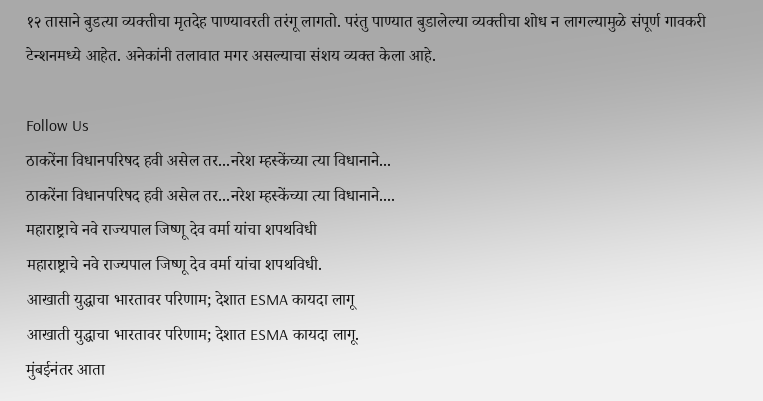१२ तासाने बुडत्या व्यक्तीचा मृतदेह पाण्यावरती तरंगू लागतो. परंतु पाण्यात बुडालेल्या व्यक्तीचा शोध न लागल्यामुळे संपूर्ण गावकरी टेन्शनमध्ये आहेत. अनेकांनी तलावात मगर असल्याचा संशय व्यक्त केला आहे.

Follow Us
ठाकरेंना विधानपरिषद हवी असेल तर...नरेश म्हस्केंच्या त्या विधानाने...
ठाकरेंना विधानपरिषद हवी असेल तर...नरेश म्हस्केंच्या त्या विधानाने....
महाराष्ट्राचे नवे राज्यपाल जिष्णू देव वर्मा यांचा शपथविधी
महाराष्ट्राचे नवे राज्यपाल जिष्णू देव वर्मा यांचा शपथविधी.
आखाती युद्धाचा भारतावर परिणाम; देशात ESMA कायदा लागू
आखाती युद्धाचा भारतावर परिणाम; देशात ESMA कायदा लागू.
मुंबईनंतर आता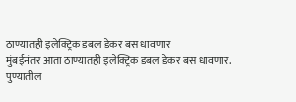ठाण्यातही इलेक्ट्रिक डबल डेकर बस धावणार
मुंबईनंतर आता ठाण्यातही इलेक्ट्रिक डबल डेकर बस धावणार.
पुण्यातील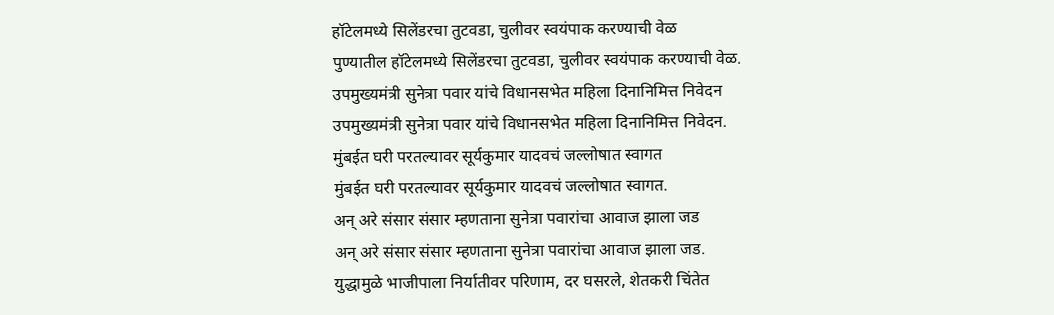हॉटेलमध्ये सिलेंडरचा तुटवडा, चुलीवर स्वयंपाक करण्याची वेळ
पुण्यातील हॉटेलमध्ये सिलेंडरचा तुटवडा, चुलीवर स्वयंपाक करण्याची वेळ.
उपमुख्यमंत्री सुनेत्रा पवार यांचे विधानसभेत महिला दिनानिमित्त निवेदन
उपमुख्यमंत्री सुनेत्रा पवार यांचे विधानसभेत महिला दिनानिमित्त निवेदन.
मुंबईत घरी परतल्यावर सूर्यकुमार यादवचं जल्लोषात स्वागत
मुंबईत घरी परतल्यावर सूर्यकुमार यादवचं जल्लोषात स्वागत.
अन् अरे संसार संसार म्हणताना सुनेत्रा पवारांचा आवाज झाला जड
अन् अरे संसार संसार म्हणताना सुनेत्रा पवारांचा आवाज झाला जड.
युद्धामुळे भाजीपाला निर्यातीवर परिणाम, दर घसरले, शेतकरी चिंतेत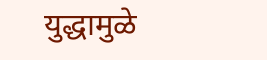युद्धामुळे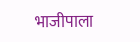भाजीपाला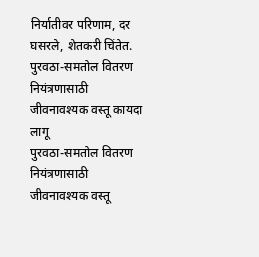निर्यातीवर परिणाम, दर घसरले, शेतकरी चिंतेत.
पुरवठा-समतोल वितरण नियंत्रणासाठी जीवनावश्यक वस्तू कायदा लागू
पुरवठा-समतोल वितरण नियंत्रणासाठी जीवनावश्यक वस्तू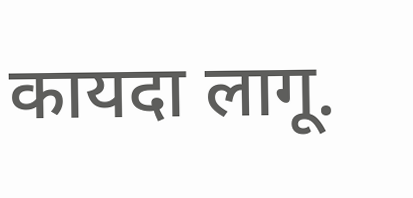कायदा लागू.